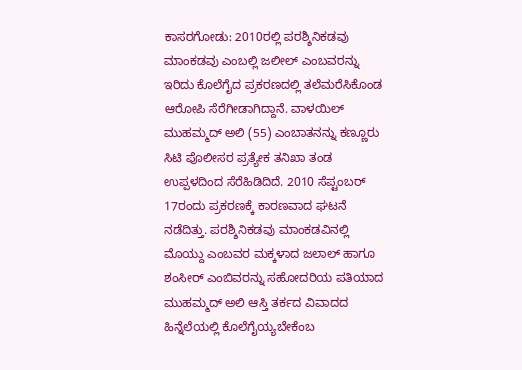ಕಾಸರಗೋಡು: 2010ರಲ್ಲಿ ಪರಶ್ಶಿನಿಕಡವು ಮಾಂಕಡವು ಎಂಬಲ್ಲಿ ಜಲೀಲ್ ಎಂಬವರನ್ನು ಇರಿದು ಕೊಲೆಗೈದ ಪ್ರಕರಣದಲ್ಲಿ ತಲೆಮರೆಸಿಕೊಂಡ ಆರೋಪಿ ಸೆರೆಗೀಡಾಗಿದ್ದಾನೆ. ವಾಳಯಿಲ್ ಮುಹಮ್ಮದ್ ಅಲಿ (55) ಎಂಬಾತನನ್ನು ಕಣ್ಣೂರು ಸಿಟಿ ಪೊಲೀಸರ ಪ್ರತ್ಯೇಕ ತನಿಖಾ ತಂಡ ಉಪ್ಪಳದಿಂದ ಸೆರೆಹಿಡಿದಿದೆ. 2010 ಸೆಪ್ಟಂಬರ್ 17ರಂದು ಪ್ರಕರಣಕ್ಕೆ ಕಾರಣವಾದ ಘಟನೆ ನಡೆದಿತ್ತು. ಪರಶ್ಶಿನಿಕಡವು ಮಾಂಕಡವಿನಲ್ಲಿ ಮೊಯ್ದು ಎಂಬವರ ಮಕ್ಕಳಾದ ಜಲಾಲ್ ಹಾಗೂ ಶಂಸೀರ್ ಎಂಬಿವರನ್ನು ಸಹೋದರಿಯ ಪತಿಯಾದ ಮುಹಮ್ಮದ್ ಅಲಿ ಆಸ್ತಿ ತರ್ಕದ ವಿವಾದದ ಹಿನ್ನೆಲೆಯಲ್ಲಿ ಕೊಲೆಗೈಯ್ಯಬೇಕೆಂಬ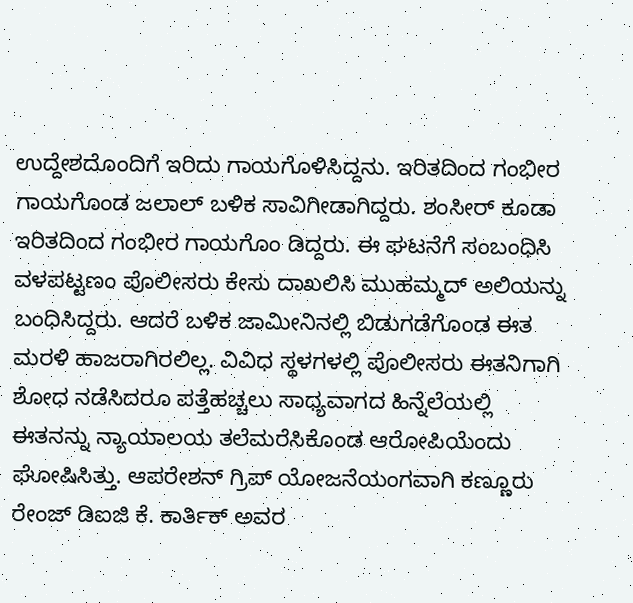ಉದ್ದೇಶದೊಂದಿಗೆ ಇರಿದು ಗಾಯಗೊಳಿಸಿದ್ದನು. ಇರಿತದಿಂದ ಗಂಭೀರ ಗಾಯಗೊಂಡ ಜಲಾಲ್ ಬಳಿಕ ಸಾವಿಗೀಡಾಗಿದ್ದರು. ಶಂಸೀರ್ ಕೂಡಾ ಇರಿತದಿಂದ ಗಂಭೀರ ಗಾಯಗೊಂ ಡಿದ್ದರು. ಈ ಘಟನೆಗೆ ಸಂಬಂಧಿಸಿ ವಳಪಟ್ಟಣಂ ಪೊಲೀಸರು ಕೇಸು ದಾಖಲಿಸಿ ಮುಹಮ್ಮದ್ ಅಲಿಯನ್ನು ಬಂಧಿಸಿದ್ದರು. ಆದರೆ ಬಳಿಕ ಜಾಮೀನಿನಲ್ಲಿ ಬಿಡುಗಡೆಗೊಂಡ ಈತ ಮರಳಿ ಹಾಜರಾಗಿರಲಿಲ್ಲ. ವಿವಿಧ ಸ್ಥಳಗಳಲ್ಲಿ ಪೊಲೀಸರು ಈತನಿಗಾಗಿ ಶೋಧ ನಡೆಸಿದರೂ ಪತ್ತೆಹಚ್ಚಲು ಸಾಧ್ಯವಾಗದ ಹಿನ್ನೆಲೆಯಲ್ಲಿ ಈತನನ್ನು ನ್ಯಾಯಾಲಯ ತಲೆಮರೆಸಿಕೊಂಡ ಆರೋಪಿಯೆಂದು ಘೋಷಿಸಿತ್ತು. ಆಪರೇಶನ್ ಗ್ರಿಪ್ ಯೋಜನೆಯಂಗವಾಗಿ ಕಣ್ಣೂರು ರೇಂಜ್ ಡಿಐಜಿ ಕೆ. ಕಾರ್ತಿಕ್ ಅವರ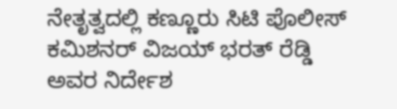ನೇತೃತ್ವದಲ್ಲಿ ಕಣ್ಣೂರು ಸಿಟಿ ಪೊಲೀಸ್ ಕಮಿಶನರ್ ವಿಜಯ್ ಭರತ್ ರೆಡ್ಡಿ ಅವರ ನಿರ್ದೇಶ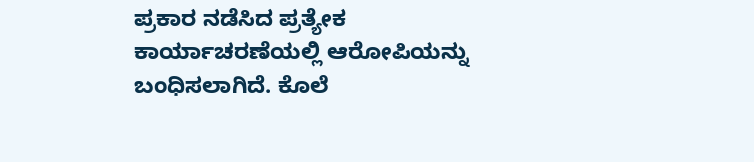ಪ್ರಕಾರ ನಡೆಸಿದ ಪ್ರತ್ಯೇಕ ಕಾರ್ಯಾಚರಣೆಯಲ್ಲಿ ಆರೋಪಿಯನ್ನು ಬಂಧಿಸಲಾಗಿದೆ. ಕೊಲೆ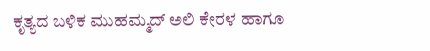ಕೃತ್ಯದ ಬಳಿಕ ಮುಹಮ್ಮದ್ ಅಲಿ ಕೇರಳ ಹಾಗೂ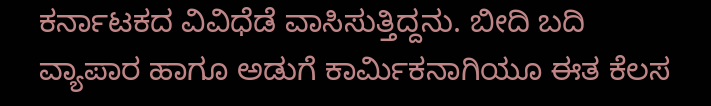ಕರ್ನಾಟಕದ ವಿವಿಧೆಡೆ ವಾಸಿಸುತ್ತಿದ್ದನು. ಬೀದಿ ಬದಿ ವ್ಯಾಪಾರ ಹಾಗೂ ಅಡುಗೆ ಕಾರ್ಮಿಕನಾಗಿಯೂ ಈತ ಕೆಲಸ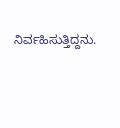ನಿರ್ವಹಿಸುತ್ತಿದ್ದನು.